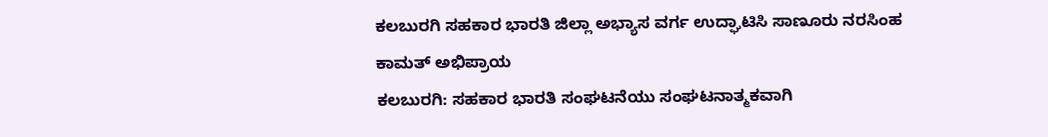ಕಲಬುರಗಿ ಸಹಕಾರ ಭಾರತಿ ಜಿಲ್ಲಾ ಅಭ್ಯಾಸ ವರ್ಗ ಉದ್ಘಾಟಿಸಿ ಸಾಣೂರು ನರಸಿಂಹ ಕಾಮತ್ ಅಭಿಪ್ರಾಯ
ಕಲಬುರಗಿ: ಸಹಕಾರ ಭಾರತಿ ಸಂಘಟನೆಯು ಸಂಘಟನಾತ್ಮಕವಾಗಿ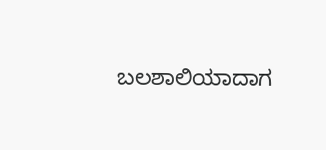ಬಲಶಾಲಿಯಾದಾಗ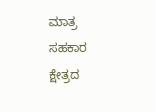ಮಾತ್ರ ಸಹಕಾರ ಕ್ಷೇತ್ರದ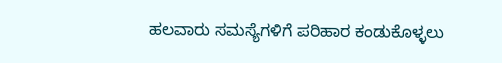ಹಲವಾರು ಸಮಸ್ಯೆಗಳಿಗೆ ಪರಿಹಾರ ಕಂಡುಕೊಳ್ಳಲು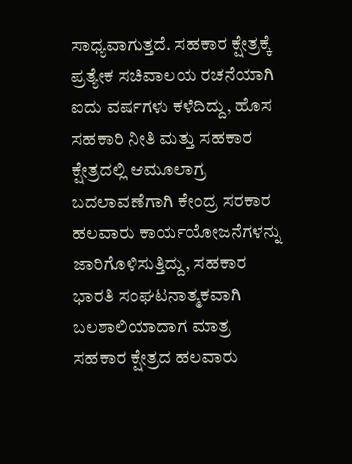ಸಾಧ್ಯವಾಗುತ್ತದೆ. ಸಹಕಾರ ಕ್ಷೇತ್ರಕ್ಕೆ ಪ್ರತ್ಯೇಕ ಸಚಿವಾಲಯ ರಚನೆಯಾಗಿ ಐದು ವರ್ಷಗಳು ಕಳೆದಿದ್ದು, ಹೊಸ ಸಹಕಾರಿ ನೀತಿ ಮತ್ತು ಸಹಕಾರ ಕ್ಷೇತ್ರದಲ್ಲಿ ಆಮೂಲಾಗ್ರ ಬದಲಾವಣೆಗಾಗಿ ಕೇಂದ್ರ ಸರಕಾರ ಹಲವಾರು ಕಾರ್ಯಯೋಜನೆಗಳನ್ನು ಜಾರಿಗೊಳಿಸುತ್ತಿದ್ದು, ಸಹಕಾರ ಭಾರತಿ ಸಂಘಟನಾತ್ಮಕವಾಗಿ ಬಲಶಾಲಿಯಾದಾಗ ಮಾತ್ರ ಸಹಕಾರ ಕ್ಷೇತ್ರದ ಹಲವಾರು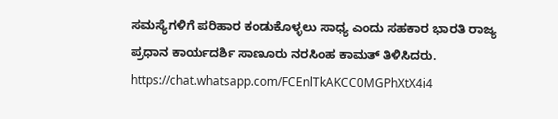ಸಮಸ್ಯೆಗಳಿಗೆ ಪರಿಹಾರ ಕಂಡುಕೊಳ್ಳಲು ಸಾಧ್ಯ ಎಂದು ಸಹಕಾರ ಭಾರತಿ ರಾಜ್ಯ ಪ್ರಧಾನ ಕಾರ್ಯದರ್ಶಿ ಸಾಣೂರು ನರಸಿಂಹ ಕಾಮತ್ ತಿಳಿಸಿದರು.
https://chat.whatsapp.com/FCEnlTkAKCC0MGPhXtX4i4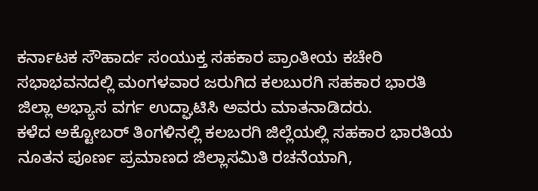ಕರ್ನಾಟಕ ಸೌಹಾರ್ದ ಸಂಯುಕ್ತ ಸಹಕಾರ ಪ್ರಾಂತೀಯ ಕಚೇರಿ ಸಭಾಭವನದಲ್ಲಿ ಮಂಗಳವಾರ ಜರುಗಿದ ಕಲಬುರಗಿ ಸಹಕಾರ ಭಾರತಿ ಜಿಲ್ಲಾ ಅಭ್ಯಾಸ ವರ್ಗ ಉದ್ಘಾಟಿಸಿ ಅವರು ಮಾತನಾಡಿದರು.
ಕಳೆದ ಅಕ್ಟೋಬರ್ ತಿಂಗಳಿನಲ್ಲಿ ಕಲಬರಗಿ ಜಿಲ್ಲೆಯಲ್ಲಿ ಸಹಕಾರ ಭಾರತಿಯ ನೂತನ ಪೂರ್ಣ ಪ್ರಮಾಣದ ಜಿಲ್ಲಾಸಮಿತಿ ರಚನೆಯಾಗಿ,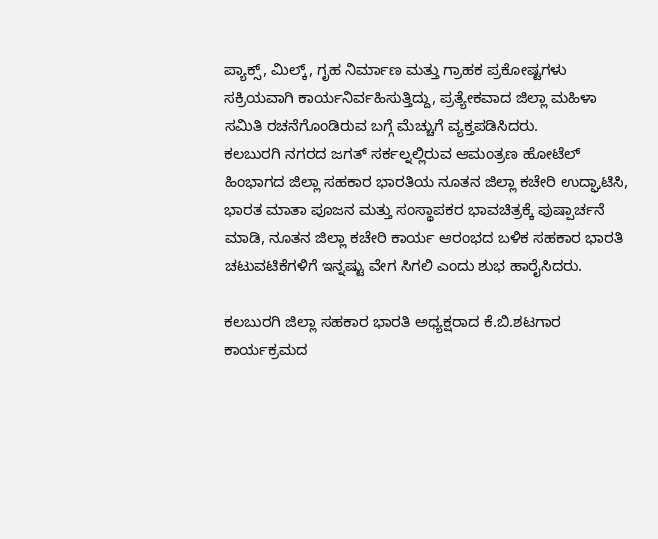ಪ್ಯಾಕ್ಸ್, ಮಿಲ್ಕ್, ಗೃಹ ನಿರ್ಮಾಣ ಮತ್ತು ಗ್ರಾಹಕ ಪ್ರಕೋಷ್ಟಗಳು ಸಕ್ರಿಯವಾಗಿ ಕಾರ್ಯನಿರ್ವಹಿಸುತ್ತಿದ್ದು, ಪ್ರತ್ಯೇಕವಾದ ಜಿಲ್ಲಾ ಮಹಿಳಾ ಸಮಿತಿ ರಚನೆಗೊಂಡಿರುವ ಬಗ್ಗೆ ಮೆಚ್ಚುಗೆ ವ್ಯಕ್ತಪಡಿಸಿದರು.
ಕಲಬುರಗಿ ನಗರದ ಜಗತ್ ಸರ್ಕಲ್ನಲ್ಲಿರುವ ಆಮಂತ್ರಣ ಹೋಟೆಲ್ ಹಿಂಭಾಗದ ಜಿಲ್ಲಾ ಸಹಕಾರ ಭಾರತಿಯ ನೂತನ ಜಿಲ್ಲಾ ಕಚೇರಿ ಉದ್ಘಾಟಿಸಿ, ಭಾರತ ಮಾತಾ ಪೂಜನ ಮತ್ತು ಸಂಸ್ಥಾಪಕರ ಭಾವಚಿತ್ರಕ್ಕೆ ಪುಷ್ಪಾರ್ಚನೆ ಮಾಡಿ, ನೂತನ ಜಿಲ್ಲಾ ಕಚೇರಿ ಕಾರ್ಯ ಆರಂಭದ ಬಳಿಕ ಸಹಕಾರ ಭಾರತಿ ಚಟುವಟಿಕೆಗಳಿಗೆ ಇನ್ನಷ್ಟು ವೇಗ ಸಿಗಲಿ ಎಂದು ಶುಭ ಹಾರೈಸಿದರು.

ಕಲಬುರಗಿ ಜಿಲ್ಲಾ ಸಹಕಾರ ಭಾರತಿ ಅಧ್ಯಕ್ಷರಾದ ಕೆ.ಬಿ.ಶಟಗಾರ ಕಾರ್ಯಕ್ರಮದ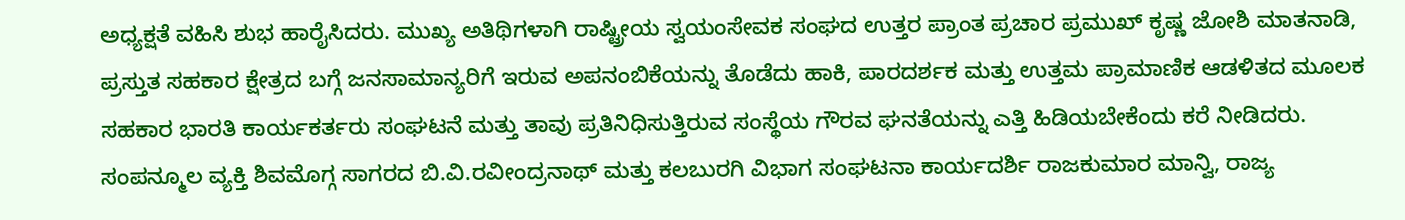ಅಧ್ಯಕ್ಷತೆ ವಹಿಸಿ ಶುಭ ಹಾರೈಸಿದರು. ಮುಖ್ಯ ಅತಿಥಿಗಳಾಗಿ ರಾಷ್ಟ್ರೀಯ ಸ್ವಯಂಸೇವಕ ಸಂಘದ ಉತ್ತರ ಪ್ರಾಂತ ಪ್ರಚಾರ ಪ್ರಮುಖ್ ಕೃಷ್ಣ ಜೋಶಿ ಮಾತನಾಡಿ, ಪ್ರಸ್ತುತ ಸಹಕಾರ ಕ್ಷೇತ್ರದ ಬಗ್ಗೆ ಜನಸಾಮಾನ್ಯರಿಗೆ ಇರುವ ಅಪನಂಬಿಕೆಯನ್ನು ತೊಡೆದು ಹಾಕಿ, ಪಾರದರ್ಶಕ ಮತ್ತು ಉತ್ತಮ ಪ್ರಾಮಾಣಿಕ ಆಡಳಿತದ ಮೂಲಕ ಸಹಕಾರ ಭಾರತಿ ಕಾರ್ಯಕರ್ತರು ಸಂಘಟನೆ ಮತ್ತು ತಾವು ಪ್ರತಿನಿಧಿಸುತ್ತಿರುವ ಸಂಸ್ಥೆಯ ಗೌರವ ಘನತೆಯನ್ನು ಎತ್ತಿ ಹಿಡಿಯಬೇಕೆಂದು ಕರೆ ನೀಡಿದರು.
ಸಂಪನ್ಮೂಲ ವ್ಯಕ್ತಿ ಶಿವಮೊಗ್ಗ ಸಾಗರದ ಬಿ.ವಿ.ರವೀಂದ್ರನಾಥ್ ಮತ್ತು ಕಲಬುರಗಿ ವಿಭಾಗ ಸಂಘಟನಾ ಕಾರ್ಯದರ್ಶಿ ರಾಜಕುಮಾರ ಮಾನ್ವಿ, ರಾಜ್ಯ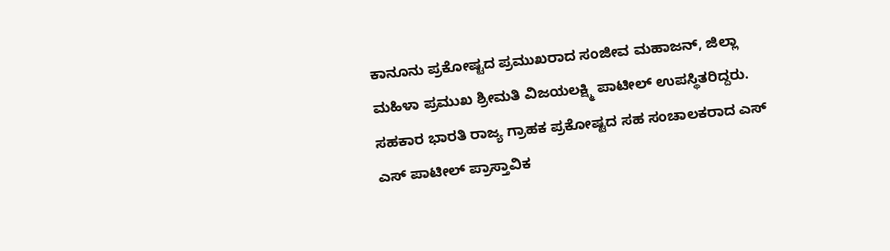ಕಾನೂನು ಪ್ರಕೋಷ್ಟದ ಪ್ರಮುಖರಾದ ಸಂಜೀವ ಮಹಾಜನ್, ಜಿಲ್ಲಾ ಮಹಿಳಾ ಪ್ರಮುಖ ಶ್ರೀಮತಿ ವಿಜಯಲಕ್ಷ್ಮಿ ಪಾಟೀಲ್ ಉಪಸ್ಥಿತರಿದ್ದರು. ಸಹಕಾರ ಭಾರತಿ ರಾಜ್ಯ ಗ್ರಾಹಕ ಪ್ರಕೋಷ್ಟದ ಸಹ ಸಂಚಾಲಕರಾದ ಎಸ್ ಎಸ್ ಪಾಟೀಲ್ ಪ್ರಾಸ್ತಾವಿಕ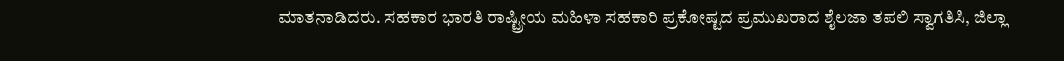ಮಾತನಾಡಿದರು. ಸಹಕಾರ ಭಾರತಿ ರಾಷ್ಟ್ರೀಯ ಮಹಿಳಾ ಸಹಕಾರಿ ಪ್ರಕೋಷ್ಟದ ಪ್ರಮುಖರಾದ ಶೈಲಜಾ ತಪಲಿ ಸ್ವಾಗತಿಸಿ, ಜಿಲ್ಲಾ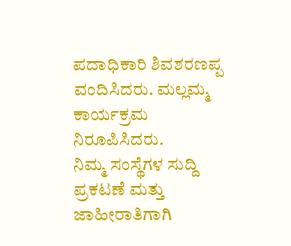ಪದಾಧಿಕಾರಿ ಶಿವಶರಣಪ್ಪ ವಂದಿಸಿದರು. ಮಲ್ಲಮ್ಮ ಕಾರ್ಯಕ್ರಮ ನಿರೂಪಿಸಿದರು.
ನಿಮ್ಮ ಸಂಸ್ಥೆಗಳ ಸುದ್ದಿ ಪ್ರಕಟಣೆ ಮತ್ತು ಜಾಹೀರಾತಿಗಾಗಿ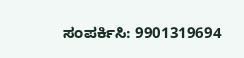ಸಂಪರ್ಕಿಸಿ: 9901319694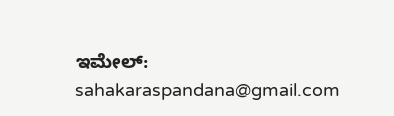ಇಮೇಲ್: sahakaraspandana@gmail.com